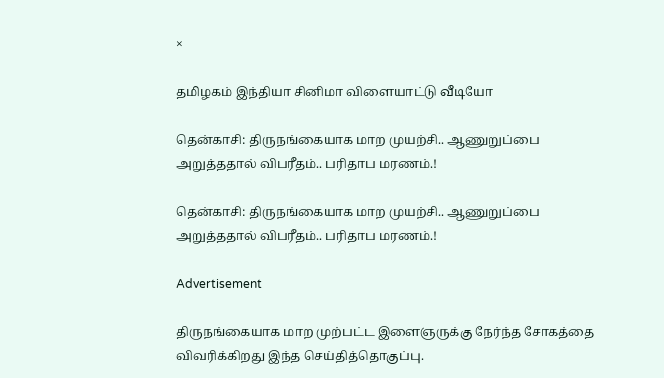×

தமிழகம் இந்தியா சினிமா விளையாட்டு வீடியோ

தென்காசி: திருநங்கையாக மாற முயற்சி.. ஆணுறுப்பை அறுத்ததால் விபரீதம்.. பரிதாப மரணம்.!

தென்காசி: திருநங்கையாக மாற முயற்சி.. ஆணுறுப்பை அறுத்ததால் விபரீதம்.. பரிதாப மரணம்.!

Advertisement

திருநங்கையாக மாற முற்பட்ட இளைஞருக்கு நேர்ந்த சோகத்தை விவரிக்கிறது இந்த செய்தித்தொகுப்பு.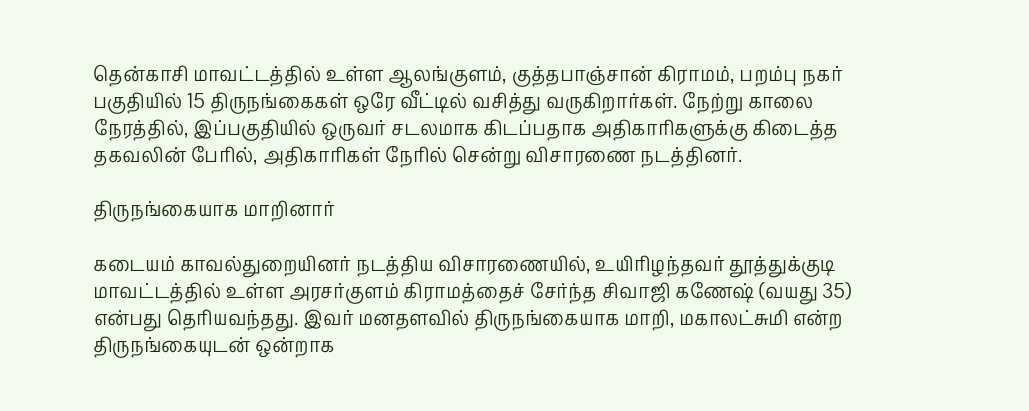தென்காசி மாவட்டத்தில் உள்ள ஆலங்குளம், குத்தபாஞ்சான் கிராமம், பறம்பு நகர் பகுதியில் 15 திருநங்கைகள் ஒரே வீட்டில் வசித்து வருகிறார்கள். நேற்று காலை நேரத்தில், இப்பகுதியில் ஒருவர் சடலமாக கிடப்பதாக அதிகாரிகளுக்கு கிடைத்த தகவலின் பேரில், அதிகாரிகள் நேரில் சென்று விசாரணை நடத்தினர்.

திருநங்கையாக மாறினார்

கடையம் காவல்துறையினர் நடத்திய விசாரணையில், உயிரிழந்தவர் தூத்துக்குடி மாவட்டத்தில் உள்ள அரசர்குளம் கிராமத்தைச் சேர்ந்த சிவாஜி கணேஷ் (வயது 35) என்பது தெரியவந்தது. இவர் மனதளவில் திருநங்கையாக மாறி, மகாலட்சுமி என்ற திருநங்கையுடன் ஒன்றாக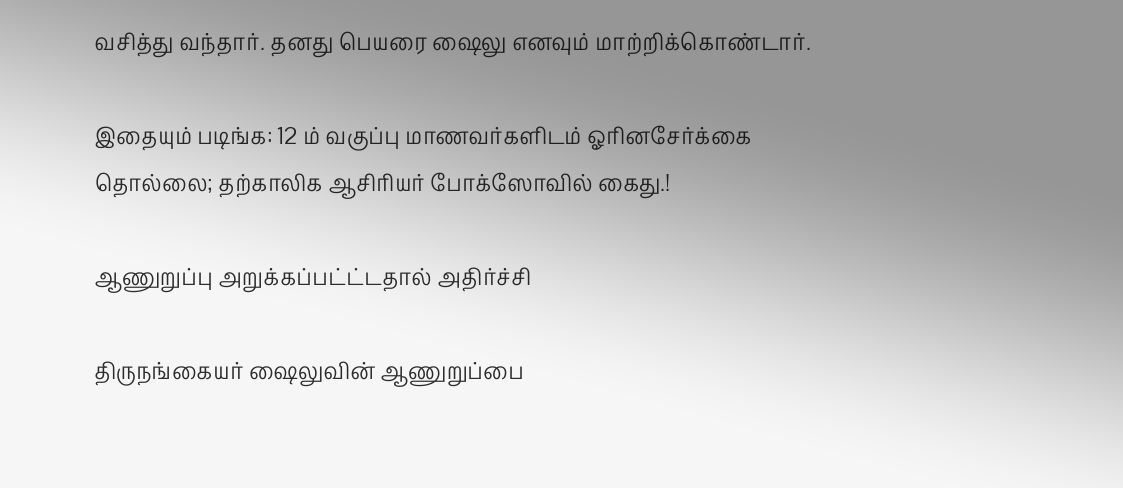வசித்து வந்தார். தனது பெயரை ஷைலு எனவும் மாற்றிக்கொண்டார்.

இதையும் படிங்க: 12 ம் வகுப்பு மாணவர்களிடம் ஓரினசேர்க்கை தொல்லை; தற்காலிக ஆசிரியர் போக்ஸோவில் கைது.!

ஆணுறுப்பு அறுக்கப்பட்ட்டதால் அதிர்ச்சி

திருநங்கையர் ஷைலுவின் ஆணுறுப்பை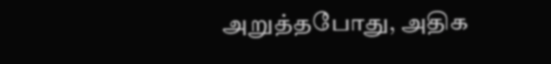அறுத்தபோது, அதிக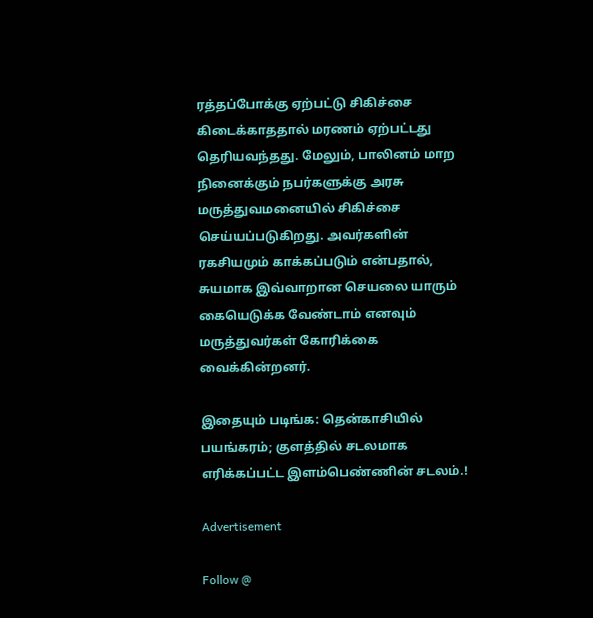ரத்தப்போக்கு ஏற்பட்டு சிகிச்சை கிடைக்காததால் மரணம் ஏற்பட்டது தெரியவந்தது. மேலும், பாலினம் மாற நினைக்கும் நபர்களுக்கு அரசு மருத்துவமனையில் சிகிச்சை செய்யப்படுகிறது. அவர்களின் ரகசியமும் காக்கப்படும் என்பதால், சுயமாக இவ்வாறான செயலை யாரும் கையெடுக்க வேண்டாம் எனவும் மருத்துவர்கள் கோரிக்கை வைக்கின்றனர்.

இதையும் படிங்க: தென்காசியில் பயங்கரம்; குளத்தில் சடலமாக எரிக்கப்பட்ட இளம்பெண்ணின் சடலம்.!

Advertisement

Follow @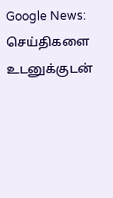Google News: செய்திகளை உடனுக்குடன்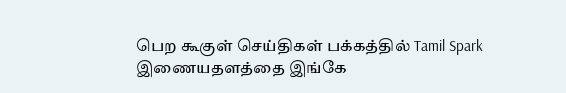பெற கூகுள் செய்திகள் பக்கத்தில் Tamil Spark இணையதளத்தை இங்கே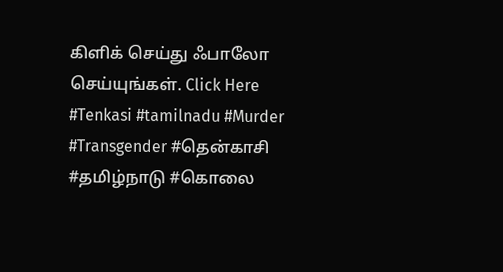கிளிக் செய்து ஃபாலோ செய்யுங்கள். Click Here
#Tenkasi #tamilnadu #Murder #Transgender #தென்காசி #தமிழ்நாடு #கொலை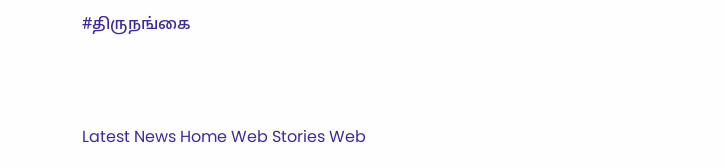#திருநங்கை



Latest News Home Web Stories Web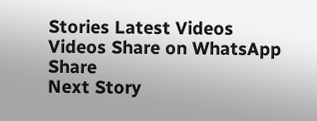Stories Latest Videos Videos Share on WhatsApp Share
Next Story